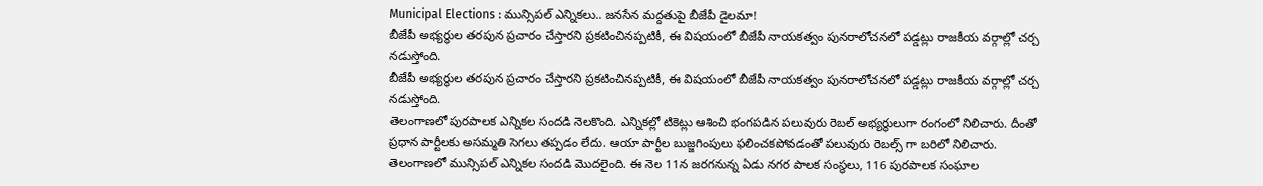Municipal Elections : మున్సిపల్ ఎన్నికలు.. జనసేన మద్దతుపై బీజేపీ డైలమా!
బీజేపీ అభ్యర్థుల తరపున ప్రచారం చేస్తారని ప్రకటించినప్పటికీ, ఈ విషయంలో బీజేపీ నాయకత్వం పునరాలోచనలో పడ్డట్లు రాజకీయ వర్గాల్లో చర్చ నడుస్తోంది.
బీజేపీ అభ్యర్థుల తరపున ప్రచారం చేస్తారని ప్రకటించినప్పటికీ, ఈ విషయంలో బీజేపీ నాయకత్వం పునరాలోచనలో పడ్డట్లు రాజకీయ వర్గాల్లో చర్చ నడుస్తోంది.
తెలంగాణలో పురపాలక ఎన్నికల సందడి నెలకొంది. ఎన్నికల్లో టికెట్లు ఆశించి భంగపడిన పలువురు రెబల్ అభ్యర్థులుగా రంగంలో నిలిచారు. దీంతో ప్రధాన పార్టీలకు అసమ్మతి సెగలు తప్పడం లేదు. ఆయా పార్టీల బుజ్జగింపులు ఫలించకపోవడంతో పలువురు రెబల్స్ గా బరిలో నిలిచారు.
తెలంగాణలో మున్సిపల్ ఎన్నికల సందడి మొదలైంది. ఈ నెల 11న జరగనున్న ఏడు నగర పాలక సంస్థలు, 116 పురపాలక సంఘాల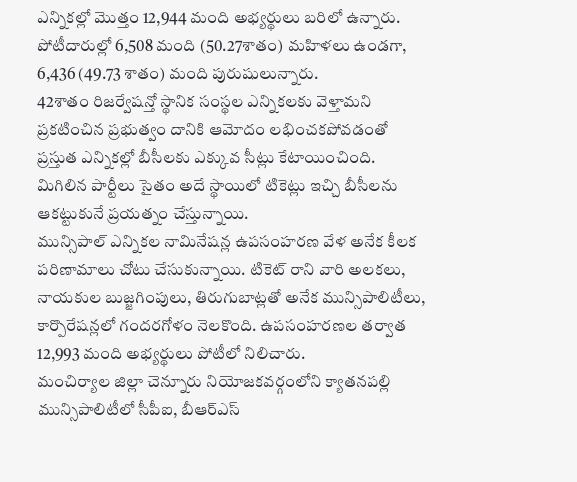ఎన్నికల్లో మొత్తం 12,944 మంది అభ్యర్థులు బరిలో ఉన్నారు. పోటీదారుల్లో 6,508 మంది (50.27శాతం) మహిళలు ఉండగా, 6,436 (49.73 శాతం) మంది పురుషులున్నారు.
42శాతం రిజర్వేషన్తో స్థానిక సంస్థల ఎన్నికలకు వెళ్తామని ప్రకటించిన ప్రభుత్వం దానికి ఆమోదం లభించకపోవడంతో ప్రస్తుత ఎన్నికల్లో బీసీలకు ఎక్కువ సీట్లు కేటాయించింది. మిగిలిన పార్టీలు సైతం అదే స్థాయిలో టికెట్లు ఇచ్చి బీసీలను ఆకట్టుకునే ప్రయత్నం చేస్తున్నాయి.
మున్సిపాల్ ఎన్నికల నామినేషన్ల ఉపసంహరణ వేళ అనేక కీలక పరిణామాలు చోటు చేసుకున్నాయి. టికెట్ రాని వారి అలకలు, నాయకుల బుజ్జగింపులు, తిరుగుబాట్లతో అనేక మున్సిపాలిటీలు, కార్పొరేషన్లలో గందరగోళం నెలకొంది. ఉపసంహరణల తర్వాత 12,993 మంది అభ్యర్థులు పోటీలో నిలిచారు.
మంచిర్యాల జిల్లా చెన్నూరు నియోజకవర్గంలోని క్యాతనపల్లి మున్సిపాలిటీలో సీపీఐ, బీఆర్ఎస్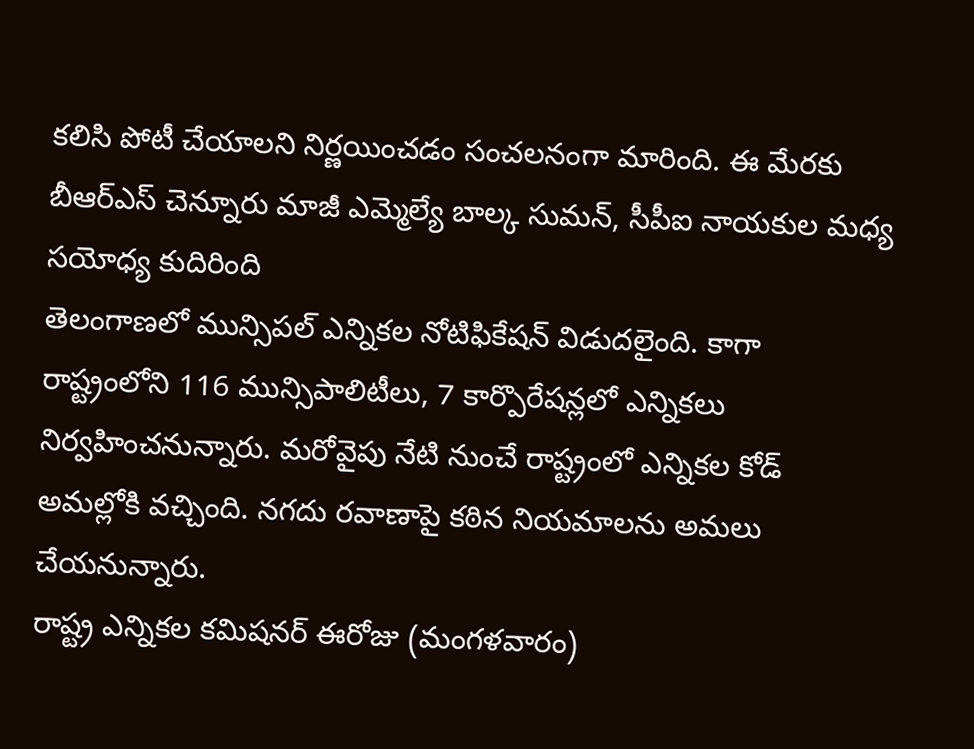కలిసి పోటీ చేయాలని నిర్ణయించడం సంచలనంగా మారింది. ఈ మేరకు బీఆర్ఎస్ చెన్నూరు మాజీ ఎమ్మెల్యే బాల్క సుమన్, సీపీఐ నాయకుల మధ్య సయోధ్య కుదిరింది
తెలంగాణలో మున్సిపల్ ఎన్నికల నోటిఫికేషన్ విడుదలైంది. కాగా రాష్ట్రంలోని 116 మున్సిపాలిటీలు, 7 కార్పొరేషన్లలో ఎన్నికలు నిర్వహించనున్నారు. మరోవైపు నేటి నుంచే రాష్ట్రంలో ఎన్నికల కోడ్ అమల్లోకి వచ్చింది. నగదు రవాణాపై కఠిన నియమాలను అమలు చేయనున్నారు.
రాష్ట్ర ఎన్నికల కమిషనర్ ఈరోజు (మంగళవారం)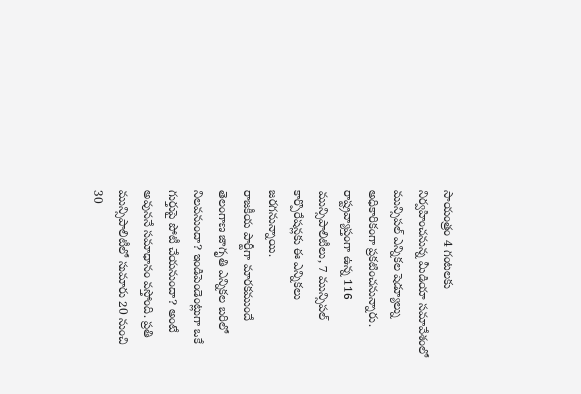సాయంత్రం 4 గంటలకు నిర్వహించనున్న మీడియా సమావేశంలో మున్సిపల్ ఎన్నికల షెడ్యూల్ను అధికారికంగా ప్రకటించనున్నారు. రాష్ట్రవ్యాప్తంగా ఉన్న 116 మున్సిపాలిటీలు, 7 మున్సిపల్ కార్పొరేషన్లకు ఈ ఎన్నికలు జరగనున్నాయి.
రాజకీయ పార్టీగా మారకముందే తెలంగాణ జాగృతి ఎన్నికల బరిలో నిలవనుందా? ఇండిపెండెంట్లుగా ఒకే గుర్తుపై పోటీ చేయనుందా? అంటే అవుననే సమాధానం వస్తోంది. ప్రతి మున్సిపాలిటీలో సుమారు 20 నుంచి 30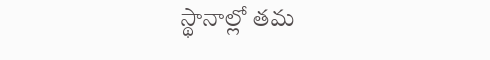స్థానాల్లో తమ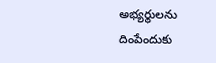అభ్యర్థులను దింపేందుకు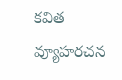కవిత వ్యూహరచన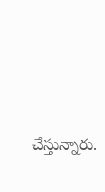చేస్తున్నారు.